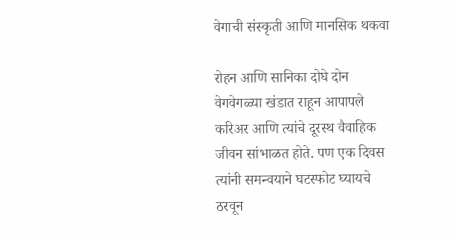वेगाची संस्कृती आणि मानसिक थकवा

रोहन आणि सानिका दोघे दोन वेगवेगळ्या खंडात राहून आपापले करिअर आणि त्यांचे दूरस्थ वैवाहिक जीवन सांभाळत होते. पण एक दिवस त्यांनी समन्वयाने घटस्फोट घ्यायचे ठरवून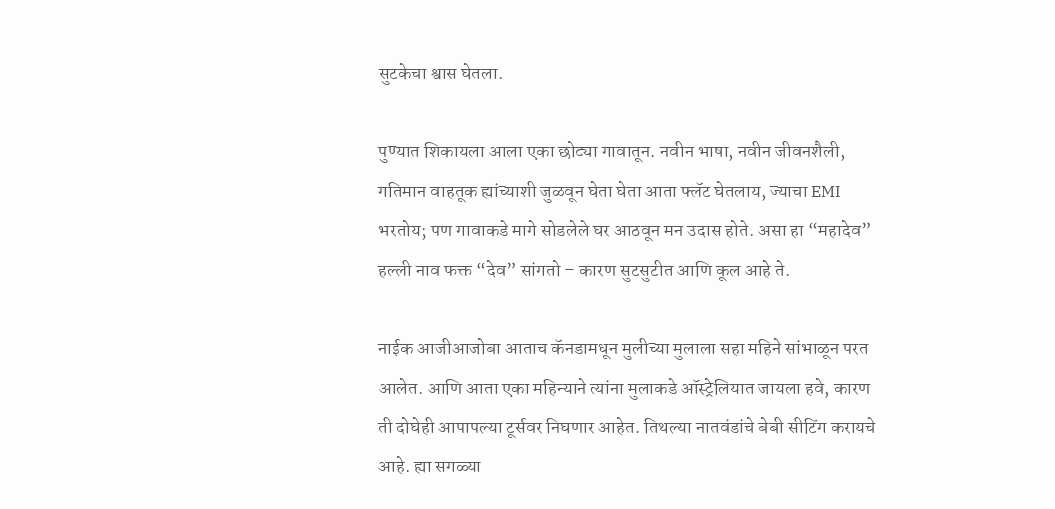सुटकेचा श्वास घेतला.

पुण्यात शिकायला आला एका छोट्या गावातून. नवीन भाषा, नवीन जीवनशैली, गतिमान वाहतूक ह्यांच्याशी जुळवून घेता घेता आता फ्लॅट घेतलाय, ज्याचा EMI भरतोय; पण गावाकडे मागे सोडलेले घर आठवून मन उदास होते. असा हा “महादेव” हल्ली नाव फक्त “देव” सांगतो – कारण सुटसुटीत आणि कूल आहे ते.

नाईक आजीआजोबा आताच कॅनडामधून मुलीच्या मुलाला सहा महिने सांभाळून परत आलेत. आणि आता एका महिन्याने त्यांना मुलाकडे ऑस्ट्रेलियात जायला हवे, कारण ती दोघेही आपापल्या टूर्सवर निघणार आहेत. तिथल्या नातवंडांचे बेबी सीटिंग करायचे आहे. ह्या सगळ्या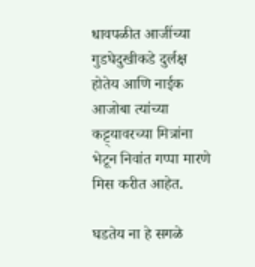धावपळीत आजींच्या गुडघेदुखीकडे दुर्लक्ष होतेय आणि नाईक आजोबा त्यांच्या कट्ट्यावरच्या मित्रांना भेटून निवांत गप्पा मारणे मिस करीत आहेत.

घडतेय ना हे सगळे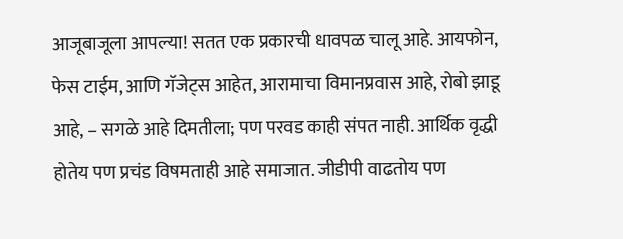आजूबाजूला आपल्या! सतत एक प्रकारची धावपळ चालू आहे. आयफोन, फेस टाईम, आणि गॅजेट्स आहेत, आरामाचा विमानप्रवास आहे, रोबो झाडू आहे, – सगळे आहे दिमतीला; पण परवड काही संपत नाही. आर्थिक वृद्धी होतेय पण प्रचंड विषमताही आहे समाजात. जीडीपी वाढतोय पण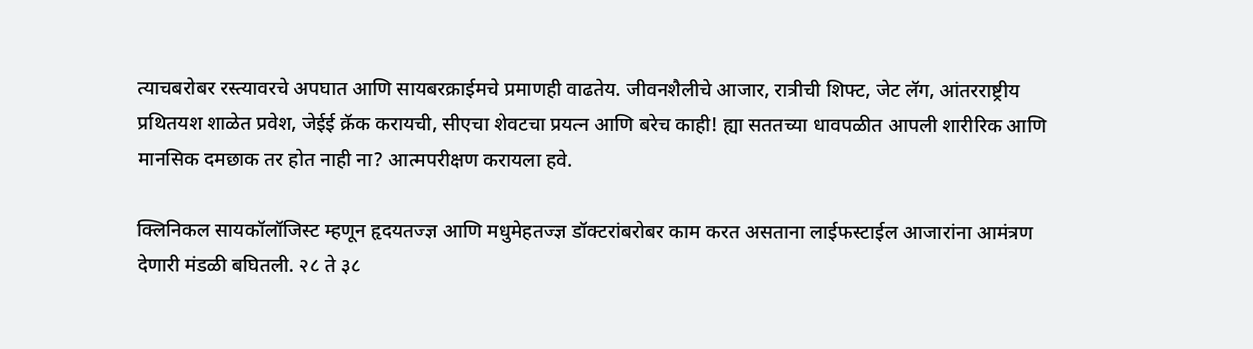त्याचबरोबर रस्त्यावरचे अपघात आणि सायबरक्राईमचे प्रमाणही वाढतेय. जीवनशैलीचे आजार, रात्रीची शिफ्ट, जेट लॅग, आंतरराष्ट्रीय प्रथितयश शाळेत प्रवेश, जेईई क्रॅक करायची, सीएचा शेवटचा प्रयत्न आणि बरेच काही! ह्या सततच्या धावपळीत आपली शारीरिक आणि मानसिक दमछाक तर होत नाही ना? आत्मपरीक्षण करायला हवे.

क्लिनिकल सायकॉलॉजिस्ट म्हणून हृदयतज्ज्ञ आणि मधुमेहतज्ज्ञ डॉक्टरांबरोबर काम करत असताना लाईफस्टाईल आजारांना आमंत्रण देणारी मंडळी बघितली. २८ ते ३८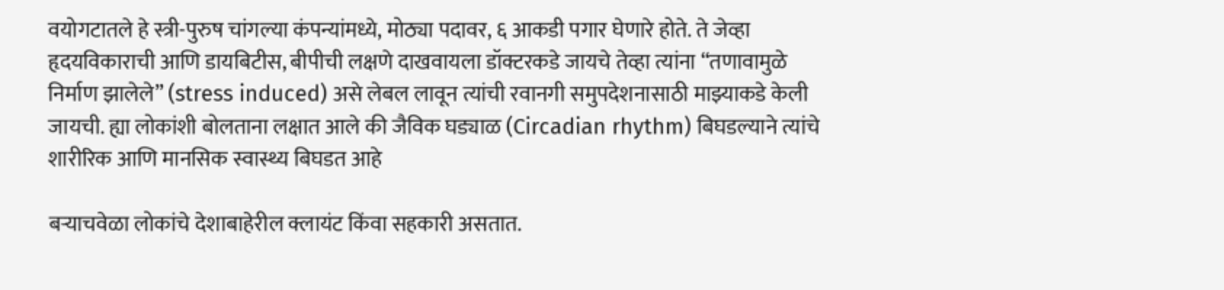वयोगटातले हे स्त्री-पुरुष चांगल्या कंपन्यांमध्ये, मोठ्या पदावर, ६ आकडी पगार घेणारे होते. ते जेव्हा हृदयविकाराची आणि डायबिटीस, बीपीची लक्षणे दाखवायला डॉक्टरकडे जायचे तेव्हा त्यांना “तणावामुळे निर्माण झालेले” (stress induced) असे लेबल लावून त्यांची रवानगी समुपदेशनासाठी माझ्याकडे केली जायची. ह्या लोकांशी बोलताना लक्षात आले की जैविक घड्याळ (Circadian rhythm) बिघडल्याने त्यांचे शारीरिक आणि मानसिक स्वास्थ्य बिघडत आहे

बऱ्याचवेळा लोकांचे देशाबाहेरील क्लायंट किंवा सहकारी असतात.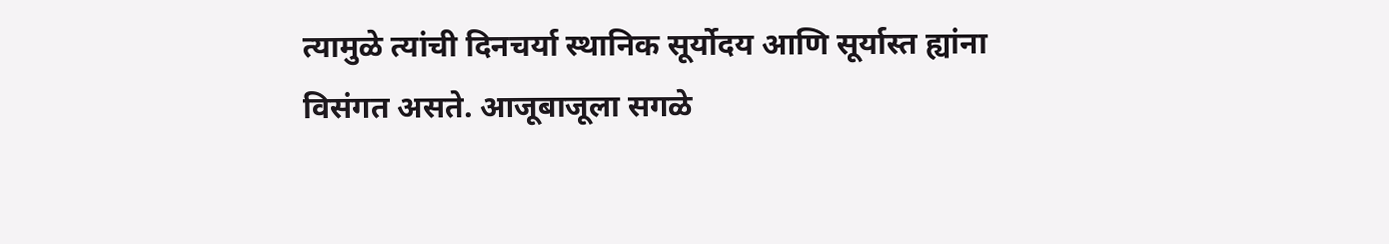त्यामुळे त्यांची दिनचर्या स्थानिक सूर्योदय आणि सूर्यास्त ह्यांना विसंगत असते. आजूबाजूला सगळे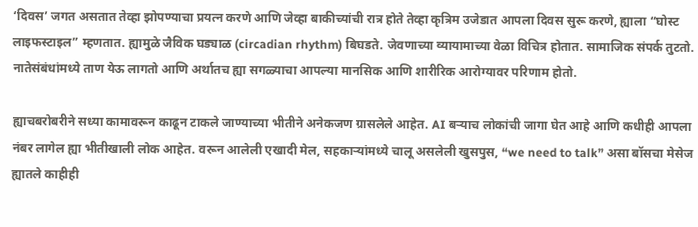‘दिवस’ जगत असतात तेव्हा झोपण्याचा प्रयत्न करणे आणि जेव्हा बाकीच्यांची रात्र होते तेव्हा कृत्रिम उजेडात आपला दिवस सुरू करणे, ह्याला “घोस्ट लाइफस्टाइल” म्हणतात. ह्यामुळे जैविक घड्याळ (circadian rhythm) बिघडते. जेवणाच्या व्यायामाच्या वेळा विचित्र होतात. सामाजिक संपर्क तुटतो. नातेसंबंधांमध्ये ताण येऊ लागतो आणि अर्थातच ह्या सगळ्याचा आपल्या मानसिक आणि शारीरिक आरोग्यावर परिणाम होतो.

ह्याचबरोबरीने सध्या कामावरून काढून टाकले जाण्याच्या भीतीने अनेकजण ग्रासलेले आहेत. AI बऱ्याच लोकांची जागा घेत आहे आणि कधीही आपला नंबर लागेल ह्या भीतीखाली लोक आहेत. वरून आलेली एखादी मेल, सहकाऱ्यांमध्ये चालू असलेली खुसपुस, “we need to talk” असा बॉसचा मेसेज ह्यातले काहीही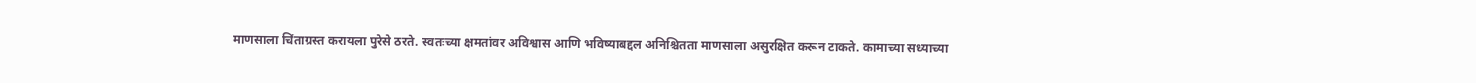माणसाला चिंताग्रस्त करायला पुरेसे ठरते. स्वतःच्या क्षमतांवर अविश्वास आणि भविष्याबद्दल अनिश्चितता माणसाला असुरक्षित करून टाकते. कामाच्या सध्याच्या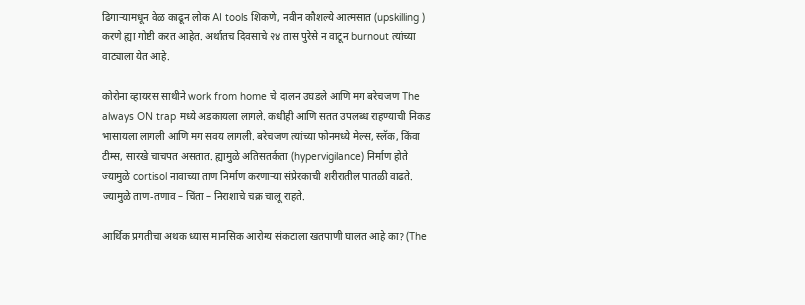ढिगाऱ्यामधून वेळ काढून लोक AI tools शिकणे, नवीन कौशल्ये आत्मसात (upskilling ) करणे ह्या गोष्टी करत आहेत. अर्थातच दिवसाचे २४ तास पुरेसे न वाटून burnout त्यांच्या वाट्याला येत आहे.

कोरोना व्हायरस साथीने work from home चे दालन उघडले आणि मग बरेचजण The always ON trap मध्ये अडकायला लागले. कधीही आणि सतत उपलब्ध राहण्याची निकड भासायला लागली आणि मग सवय लागली. बरेचजण त्यांच्या फोनमध्ये मेल्स, स्लॅक, किंवा टीम्स, सारखे चाचपत असतात. ह्यामुळे अतिसतर्कता (hypervigilance) निर्माण होते ज्यामुळे cortisol नावाच्या ताण निर्माण करणाऱ्या संप्रेरकाची शरीरातील पातळी वाढते. ज्यामुळे ताण-तणाव – चिंता – निराशाचे चक्र चालू राहते.

आर्थिक प्रगतीचा अथक ध्यास मानसिक आरोग्य संकटाला खतपाणी घालत आहे का? (The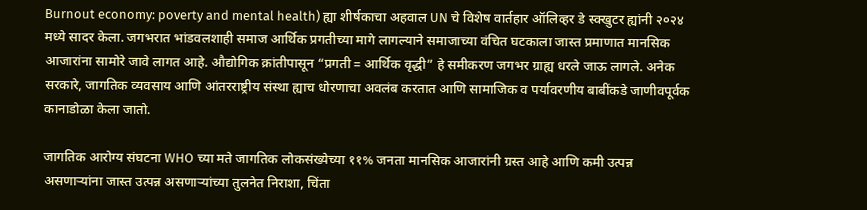Burnout economy: poverty and mental health) ह्या शीर्षकाचा अहवाल UN चे विशेष वार्तहार ऑलिव्हर डे स्क्खुटर ह्यांनी २०२४ मध्ये सादर केला. जगभरात भांडवलशाही समाज आर्थिक प्रगतीच्या मागे लागल्याने समाजाच्या वंचित घटकाला जास्त प्रमाणात मानसिक आजारांना सामोरे जावे लागत आहे. औद्योगिक क्रांतीपासून “प्रगती = आर्थिक वृद्धी” हे समीकरण जगभर ग्राह्य धरले जाऊ लागले. अनेक सरकारे, जागतिक व्यवसाय आणि आंतरराष्ट्रीय संस्था ह्याच धोरणाचा अवलंब करतात आणि सामाजिक व पर्यावरणीय बाबींकडे जाणीवपूर्वक कानाडोळा केला जातो.

जागतिक आरोग्य संघटना WHO च्या मते जागतिक लोकसंख्येच्या ११% जनता मानसिक आजारांनी ग्रस्त आहे आणि कमी उत्पन्न असणाऱ्यांना जास्त उत्पन्न असणाऱ्यांच्या तुलनेत निराशा, चिंता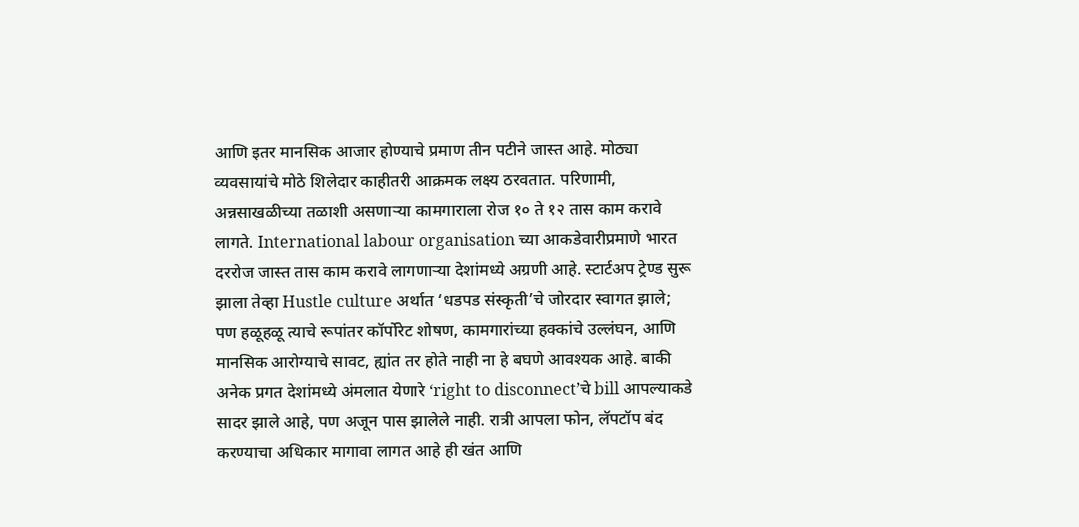आणि इतर मानसिक आजार होण्याचे प्रमाण तीन पटीने जास्त आहे. मोठ्या व्यवसायांचे मोठे शिलेदार काहीतरी आक्रमक लक्ष्य ठरवतात. परिणामी, अन्नसाखळीच्या तळाशी असणाऱ्या कामगाराला रोज १० ते १२ तास काम करावे लागते. International labour organisation च्या आकडेवारीप्रमाणे भारत दररोज जास्त तास काम करावे लागणाऱ्या देशांमध्ये अग्रणी आहे. स्टार्टअप ट्रेण्ड सुरू झाला तेव्हा Hustle culture अर्थात ‘धडपड संस्कृती’चे जोरदार स्वागत झाले; पण हळूहळू त्याचे रूपांतर कॉर्पोरेट शोषण, कामगारांच्या हक्कांचे उल्लंघन, आणि मानसिक आरोग्याचे सावट, ह्यांत तर होते नाही ना हे बघणे आवश्यक आहे. बाकी अनेक प्रगत देशांमध्ये अंमलात येणारे ‘right to disconnect’चे bill आपल्याकडे सादर झाले आहे, पण अजून पास झालेले नाही. रात्री आपला फोन, लॅपटॉप बंद करण्याचा अधिकार मागावा लागत आहे ही खंत आणि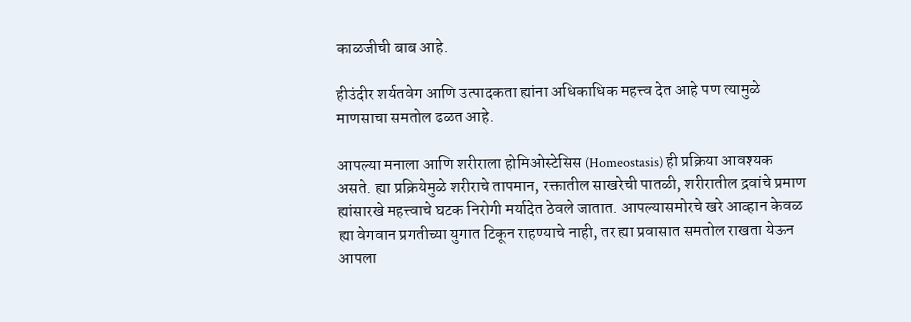काळजीची बाब आहे.

हीउंदीर शर्यतवेग आणि उत्पादकता ह्यांना अधिकाधिक महत्त्व देत आहे पण त्यामुळे माणसाचा समतोल ढळत आहे.

आपल्या मनाला आणि शरीराला होमिओस्टेसिस (Homeostasis) ही प्रक्रिया आवश्यक असते. ह्या प्रक्रियेमुळे शरीराचे तापमान, रक्तातील साखरेची पातळी, शरीरातील द्रवांचे प्रमाण ह्यांसारखे महत्त्वाचे घटक निरोगी मर्यादेत ठेवले जातात. आपल्यासमोरचे खरे आव्हान केवळ ह्या वेगवान प्रगतीच्या युगात टिकून राहण्याचे नाही, तर ह्या प्रवासात समतोल राखता येऊन आपला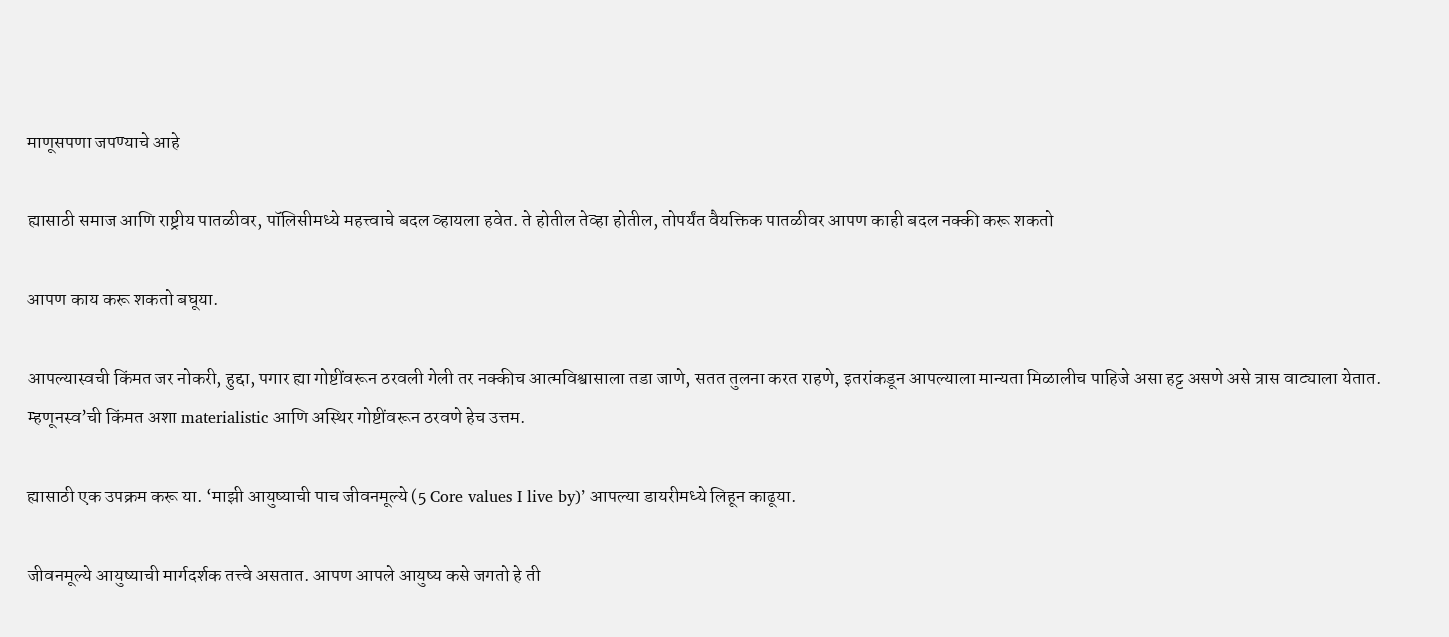माणूसपणा जपण्याचे आहे

ह्यासाठी समाज आणि राष्ट्रीय पातळीवर, पॉलिसीमध्ये महत्त्वाचे बदल व्हायला हवेत. ते होतील तेव्हा होतील, तोपर्यंत वैयक्तिक पातळीवर आपण काही बदल नक्की करू शकतो

आपण काय करू शकतो बघूया.

आपल्यास्वची किंमत जर नोकरी, हुद्दा, पगार ह्या गोष्टींवरून ठरवली गेली तर नक्कीच आत्मविश्वासाला तडा जाणे, सतत तुलना करत राहणे, इतरांकडून आपल्याला मान्यता मिळालीच पाहिजे असा हट्ट असणे असे त्रास वाट्याला येतात. म्हणूनस्व’ची किंमत अशा materialistic आणि अस्थिर गोष्टींवरून ठरवणे हेच उत्तम.

ह्यासाठी एक उपक्रम करू या. ‘माझी आयुष्याची पाच जीवनमूल्ये (5 Core values I live by)’ आपल्या डायरीमध्ये लिहून काढूया.

जीवनमूल्ये आयुष्याची मार्गदर्शक तत्त्वे असतात. आपण आपले आयुष्य कसे जगतो हे ती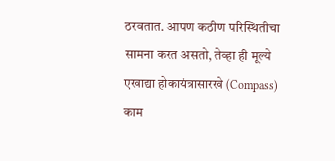ठरवतात. आपण कठीण परिस्थितीचा सामना करत असतो, तेव्हा ही मूल्ये एखाद्या होकायंत्रासारखे (Compass) काम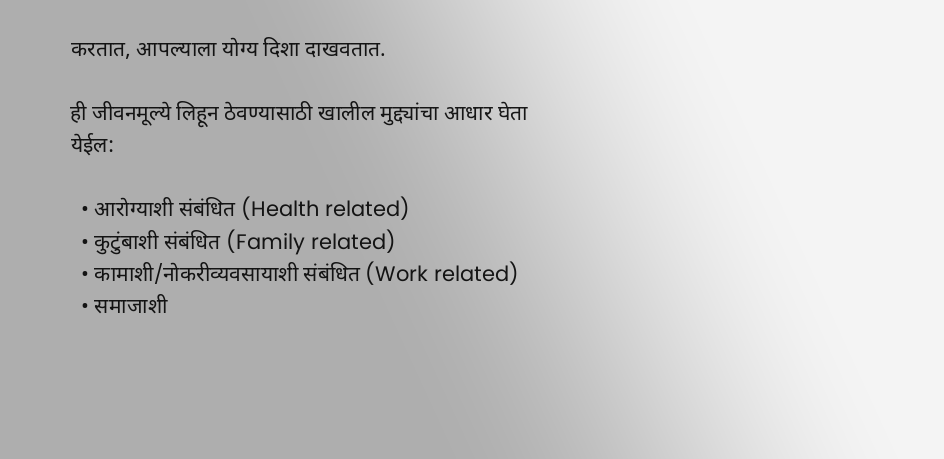करतात, आपल्याला योग्य दिशा दाखवतात.

ही जीवनमूल्ये लिहून ठेवण्यासाठी खालील मुद्द्यांचा आधार घेता येईल:

  • आरोग्याशी संबंधित (Health related)
  • कुटुंबाशी संबंधित (Family related)
  • कामाशी/नोकरीव्यवसायाशी संबंधित (Work related)
  • समाजाशी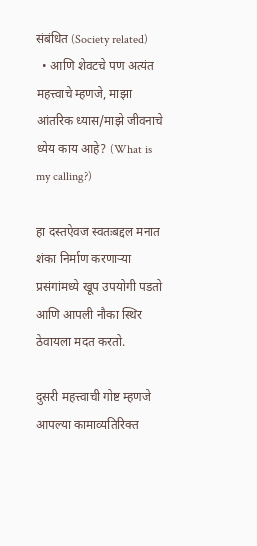संबंधित (Society related)
  • आणि शेवटचे पण अत्यंत महत्त्वाचे म्हणजे, माझा आंतरिक ध्यास/माझे जीवनाचे ध्येय काय आहे? (What is my calling?)

हा दस्तऐवज स्वतःबद्दल मनात शंका निर्माण करणाऱ्या प्रसंगांमध्ये खूप उपयोगी पडतो आणि आपली नौका स्थिर ठेवायला मदत करतो.

दुसरी महत्त्वाची गोष्ट म्हणजे आपल्या कामाव्यतिरिक्त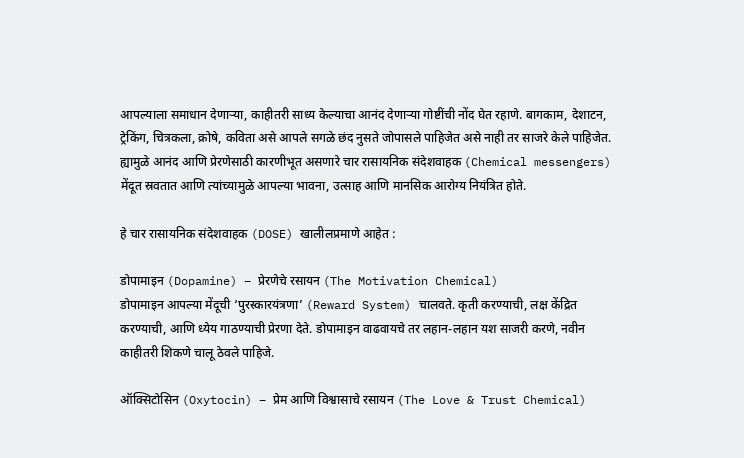आपल्याला समाधान देणाऱ्या, काहीतरी साध्य केल्याचा आनंद देणाऱ्या गोष्टींची नोंद घेत रहाणे. बागकाम, देशाटन, ट्रेकिंग, चित्रकला, क्रोषे, कविता असे आपले सगळे छंद नुसते जोपासले पाहिजेत असे नाही तर साजरे केले पाहिजेत. ह्यामुळे आनंद आणि प्रेरणेसाठी कारणीभूत असणारे चार रासायनिक संदेशवाहक (Chemical messengers) मेंदूत स्रवतात आणि त्यांच्यामुळे आपल्या भावना, उत्साह आणि मानसिक आरोग्य नियंत्रित होते.

हे चार रासायनिक संदेशवाहक (DOSE) खालीलप्रमाणे आहेत :

डोपामाइन (Dopamine) – प्रेरणेचे रसायन (The Motivation Chemical)
डोपामाइन आपल्या मेंदूची ‘पुरस्कारयंत्रणा’ (Reward System) चालवते. कृती करण्याची, लक्ष केंद्रित करण्याची, आणि ध्येय गाठण्याची प्रेरणा देते. डोपामाइन वाढवायचे तर लहान-लहान यश साजरी करणे, नवीन काहीतरी शिकणे चालू ठेवले पाहिजे.

ऑक्सिटोसिन (Oxytocin) – प्रेम आणि विश्वासाचे रसायन (The Love & Trust Chemical)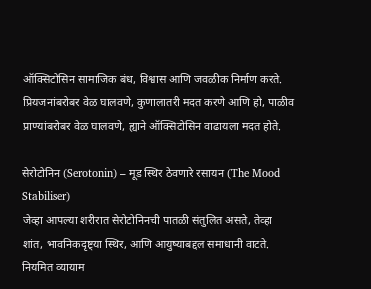ऑक्सिटोसिन सामाजिक बंध, विश्वास आणि जवळीक निर्माण करते. प्रियजनांबरोबर वेळ घालवणे, कुणालातरी मदत करणे आणि हो, पाळीव प्राण्यांबरोबर वेळ घालवणे, ह्याने ऑक्सिटोसिन वाढायला मदत होते.

सेरोटोनिन (Serotonin) – मूड स्थिर ठेवणारे रसायन (The Mood Stabiliser)
जेव्हा आपल्या शरीरात सेरोटोनिनची पातळी संतुलित असते, तेव्हा शांत, भावनिकदृष्ट्या स्थिर, आणि आयुष्याबद्दल समाधानी वाटते. नियमित व्यायाम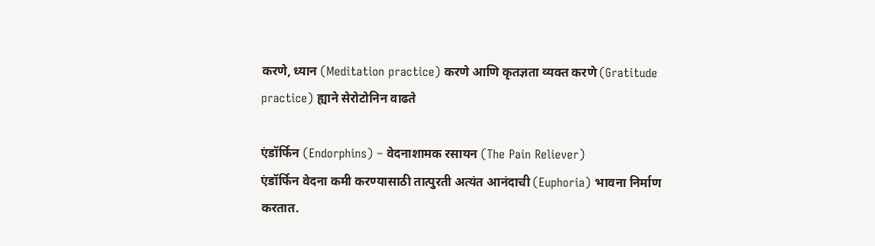करणे, ध्यान (Meditation practice) करणे आणि कृतज्ञता व्यक्त करणे (Gratitude practice) ह्याने सेरोटोनिन वाढते

एंडॉर्फिन (Endorphins) – वेदनाशामक रसायन (The Pain Reliever)
एंडॉर्फिन वेदना कमी करण्यासाठी तात्पुरती अत्यंत आनंदाची (Euphoria) भावना निर्माण करतात.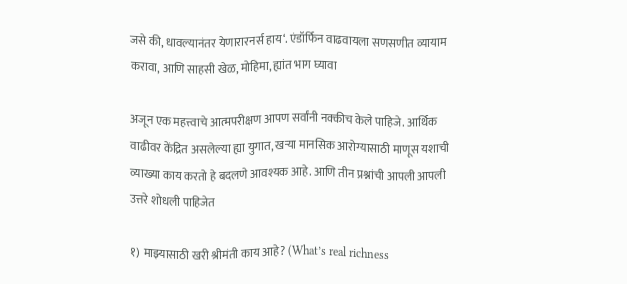जसे की, धावल्यानंतर येणारारनर्स हाय‘. एंडॉर्फिन वाढवायला सणसणीत व्यायाम करावा, आणि साहसी खेळ, मोहिमा, ह्यांत भाग घ्यावा

अजून एक महत्त्वाचे आत्मपरीक्षण आपण सर्वांनी नक्कीच केले पाहिजे. आर्थिक वाढीवर केंद्रित असलेल्या ह्या युगात, खऱ्या मानसिक आरोग्यासाठी माणूस यशाची व्याख्या काय करतो हे बदलणे आवश्यक आहे. आणि तीन प्रश्नांची आपली आपली उत्तरे शोधली पाहिजेत

१) माझ्यासाठी खरी श्रीमंती काय आहे? (What’s real richness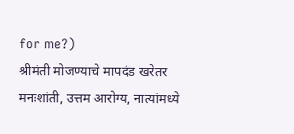for me?)
श्रीमंती मोजण्याचे मापदंड खरेतर मनःशांती, उत्तम आरोग्य, नात्यांमध्ये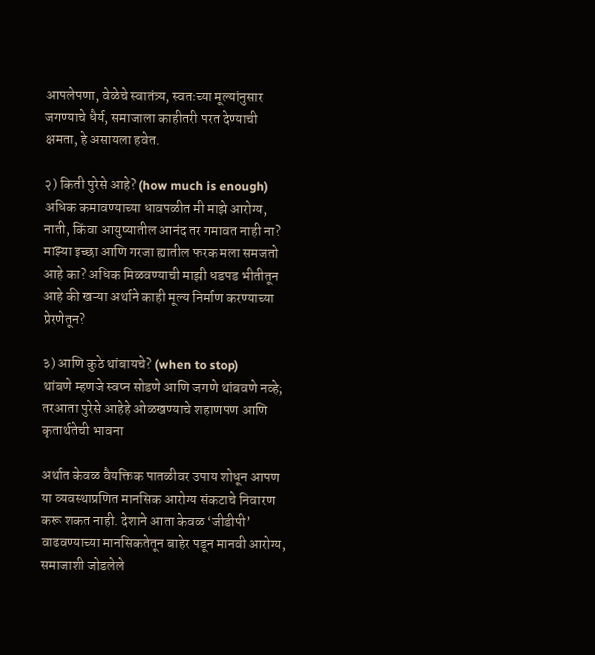आपलेपणा, वेळेचे स्वातंत्र्य, स्वतःच्या मूल्यांनुसार जगण्याचे धैर्य, समाजाला काहीतरी परत देण्याची क्षमता, हे असायला हवेत.

२) किती पुरेसे आहे? (how much is enough)
अधिक कमावण्याच्या धावपळीत मी माझे आरोग्य, नाती, किंवा आयुष्यातील आनंद तर गमावत नाही ना? माझ्या इच्छा आणि गरजा ह्यातील फरक मला समजतो आहे का? अधिक मिळवण्याची माझी धडपड भीतीतून आहे की खऱ्या अर्थाने काही मूल्य निर्माण करण्याच्या प्रेरणेतून?

३) आणि कुठे थांबायचे? (when to stop)
थांबणे म्हणजे स्वप्न सोडणे आणि जगणे थांबवणे नव्हे; तरआता पुरेसे आहेहे ओळखण्याचे शहाणपण आणि कृतार्थतेची भावना

अर्थात केवळ वैयक्तिक पातळीवर उपाय शोधून आपण या व्यवस्थाप्रणित मानसिक आरोग्य संकटाचे निवारण करू शकत नाही. देशाने आता केवळ ‘जीडीपी’ वाढवण्याच्या मानसिकतेतून बाहेर पडून मानवी आरोग्य, समाजाशी जोडलेले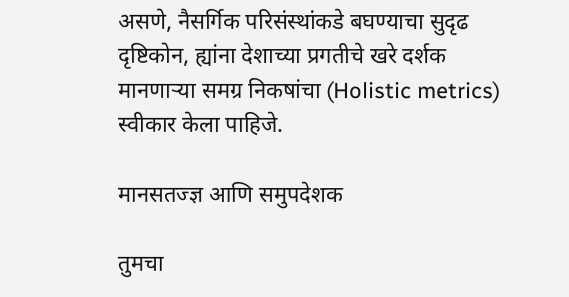असणे, नैसर्गिक परिसंस्थांकडे बघण्याचा सुदृढ दृष्टिकोन, ह्यांना देशाच्या प्रगतीचे खरे दर्शक मानणाऱ्या समग्र निकषांचा (Holistic metrics) स्वीकार केला पाहिजे.

मानसतज्ज्ञ आणि समुपदेशक

तुमचा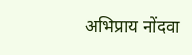अभिप्राय नोंदवा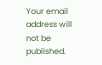Your email address will not be published.